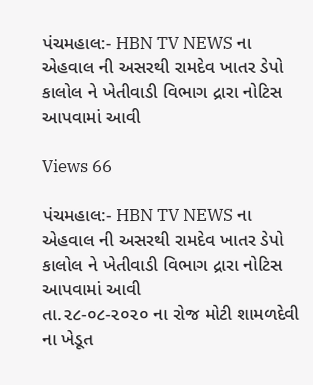પંચમહાલ:- HBN TV NEWS ના એહવાલ ની અસરથી રામદેવ ખાતર ડેપો કાલોલ ને ખેતીવાડી વિભાગ દ્રારા નોટિસ આપવામાં આવી

Views 66

પંચમહાલ:- HBN TV NEWS ના એહવાલ ની અસરથી રામદેવ ખાતર ડેપો કાલોલ ને ખેતીવાડી વિભાગ દ્રારા નોટિસ આપવામાં આવી
તા.૨૮-૦૮-૨૦૨૦ ના રોજ મોટી શામળદેવી ના ખેડૂત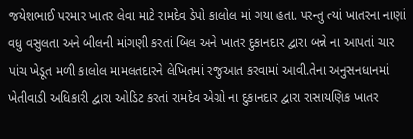જયેશભાઈ પરમાર ખાતર લેવા માટે રામદેવ ડેપો કાલોલ માં ગયા હતા. પરન્તુ ત્યાં ખાતરના નાણાં વધુ વસુલતા અને બીલની માંગણી કરતાં બિલ અને ખાતર દુકાનદાર દ્વારા બન્ને ના આપતાં ચાર પાંચ ખેડૂત મળી કાલોલ મામલતદારને લેખિતમાં રજુઆત કરવામાં આવી.તેના અનુસનધાનમાં ખેતીવાડી અધિકારી દ્વારા ઓડિટ કરતાં રામદેવ એગ્રો ના દુકાનદાર દ્વારા રાસાયણિક ખાતર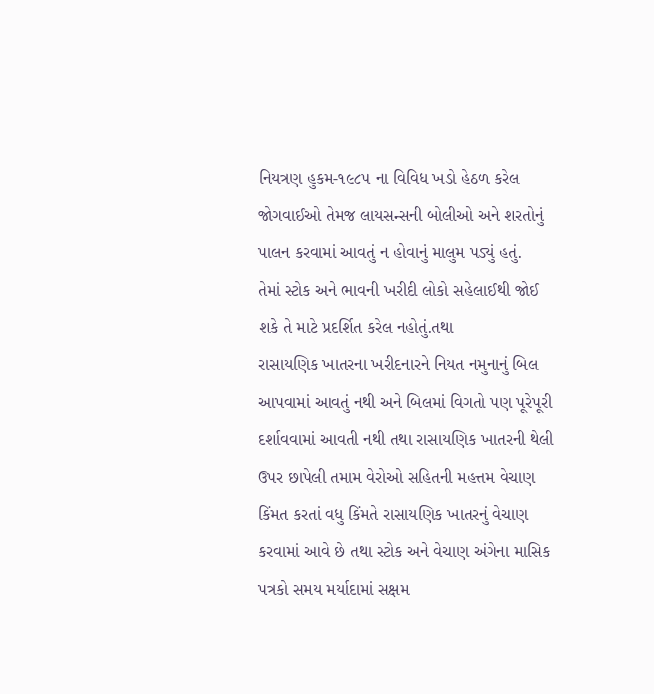નિયત્રણ હુકમ-૧૯૮૫ ના વિવિધ ખડો હેઠળ કરેલ જોગવાઈઓ તેમજ લાયસન્સની બોલીઓ અને શરતોનું પાલન કરવામાં આવતું ન હોવાનું માલુમ પડ્યું હતું.
તેમાં સ્ટોક અને ભાવની ખરીદી લોકો સહેલાઈથી જોઈ શકે તે માટે પ્રદર્શિત કરેલ નહોતું.તથા
રાસાયણિક ખાતરના ખરીદનારને નિયત નમુનાનું બિલ આપવામાં આવતું નથી અને બિલમાં વિગતો પણ પૂરેપૂરી દર્શાવવામાં આવતી નથી તથા રાસાયણિક ખાતરની થેલી ઉપર છાપેલી તમામ વેરોઓ સહિતની મહત્તમ વેચાણ કિંમત કરતાં વધુ કિંમતે રાસાયણિક ખાતરનું વેચાણ કરવામાં આવે છે તથા સ્ટોક અને વેચાણ અંગેના માસિક પત્રકો સમય મર્યાદામાં સક્ષમ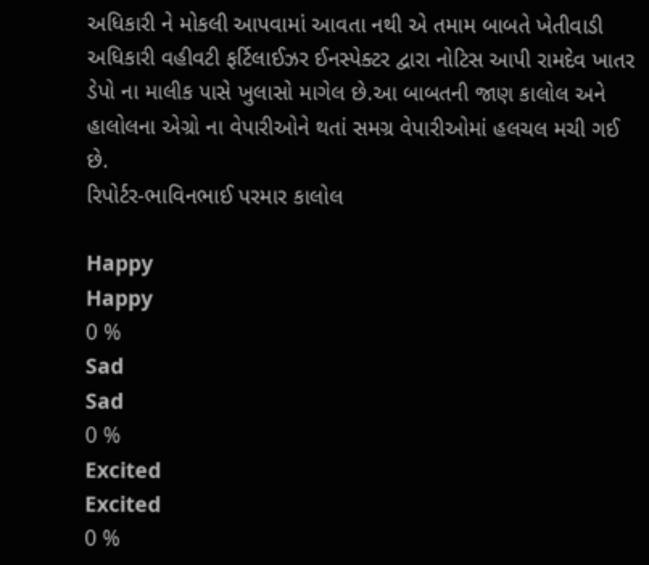અધિકારી ને મોકલી આપવામાં આવતા નથી એ તમામ બાબતે ખેતીવાડી અધિકારી વહીવટી ફર્ટિલાઈઝર ઈનસ્પેક્ટર દ્વારા નોટિસ આપી રામદેવ ખાતર ડેપો ના માલીક પાસે ખુલાસો માગેલ છે.આ બાબતની જાણ કાલોલ અને હાલોલના એગ્રો ના વેપારીઓને થતાં સમગ્ર વેપારીઓમાં હલચલ મચી ગઈ છે.
રિપોર્ટર-ભાવિનભાઈ પરમાર કાલોલ

Happy
Happy
0 %
Sad
Sad
0 %
Excited
Excited
0 %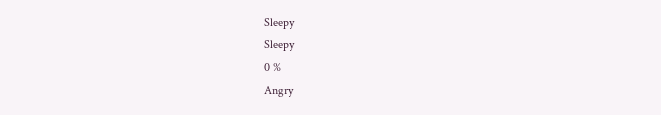Sleepy
Sleepy
0 %
Angry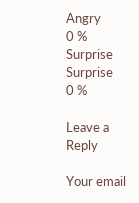Angry
0 %
Surprise
Surprise
0 %

Leave a Reply

Your email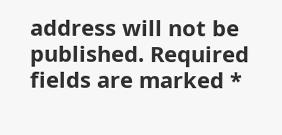address will not be published. Required fields are marked *